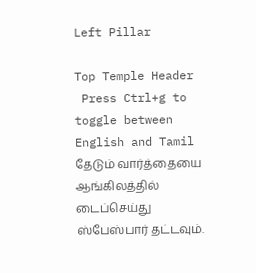Left Pillar

Top Temple Header
 Press Ctrl+g to toggle between English and Tamil
தேடும் வார்த்தையை ஆங்கிலத்தில் டைப்செய்து ஸ்பேஸ்பார் தட்டவும்.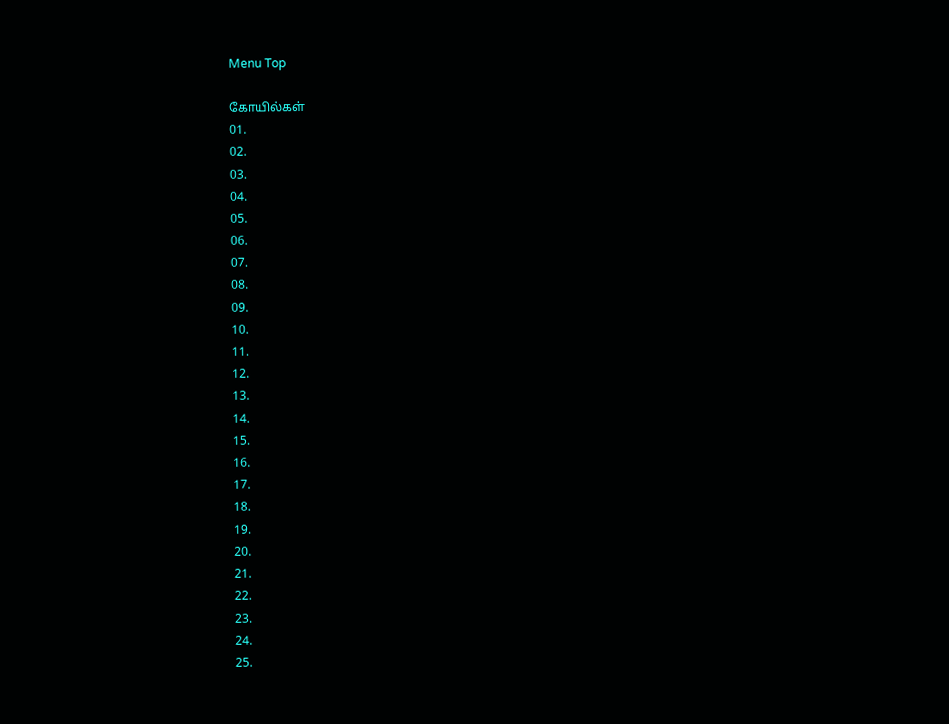Menu Top

கோயில்கள்
01.
02.
03.
04.
05.
06.
07.
08.
09.
10.
11.
12.
13.
14.
15.
16.
17.
18.
19.
20.
21.
22.
23.
24.
25.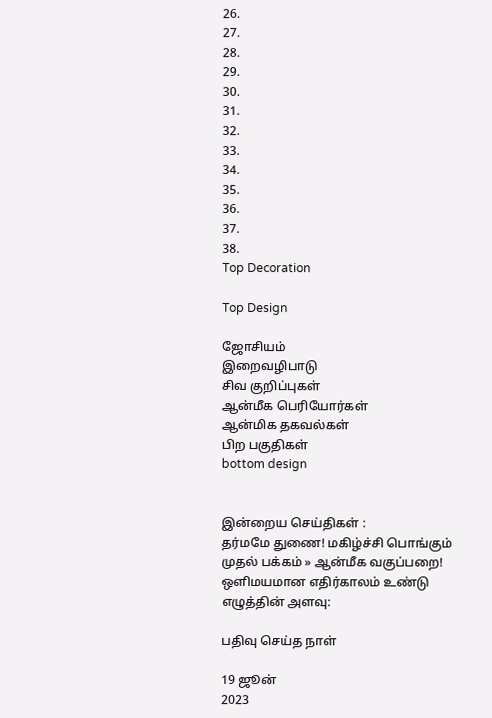26.
27.
28.
29.
30.
31.
32.
33.
34.
35.
36.
37.
38.
Top Decoration

Top Design

ஜோசியம்
இறைவழிபாடு
சிவ குறிப்புகள்
ஆன்மீக பெரியோர்கள்
ஆன்மிக தகவல்கள்
பிற பகுதிகள்
bottom design


இன்றைய செய்திகள் :
தர்மமே துணை! மகிழ்ச்சி பொங்கும்
முதல் பக்கம் » ஆன்மீக வகுப்பறை!
ஒளிமயமான எதிர்காலம் உண்டு
எழுத்தின் அளவு:

பதிவு செய்த நாள்

19 ஜூன்
2023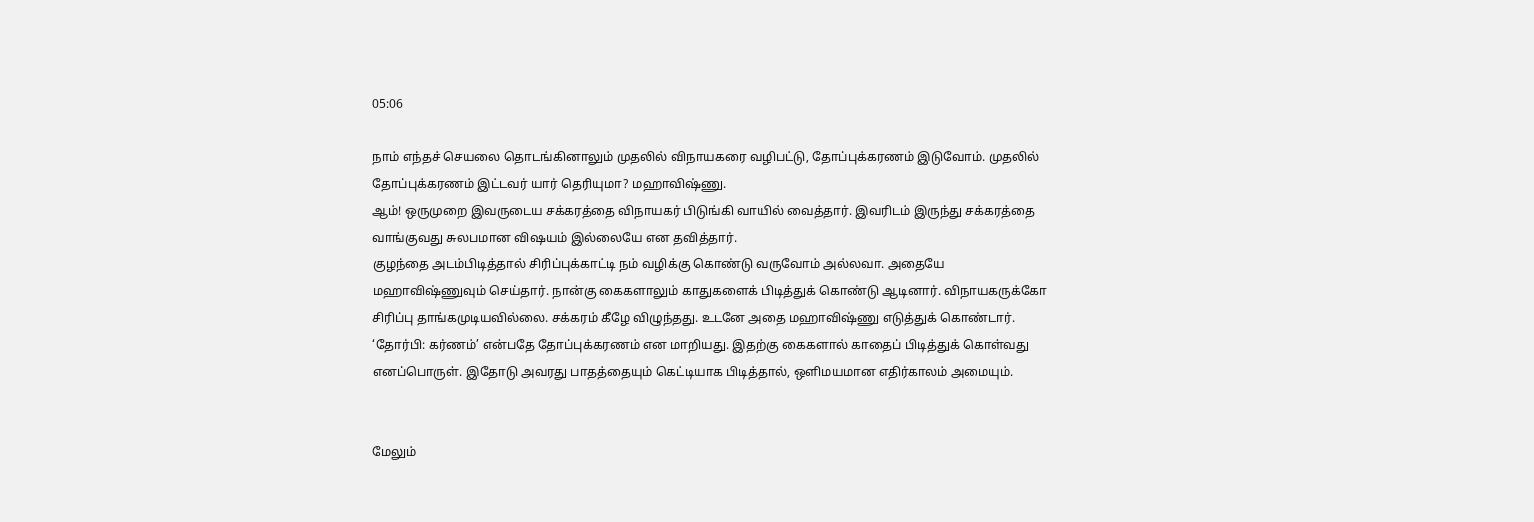05:06

நாம் எந்தச் செயலை தொடங்கினாலும் முதலில் விநாயகரை வழிபட்டு, தோப்புக்கரணம் இடுவோம். முதலில் தோப்புக்கரணம் இட்டவர் யார் தெரியுமா? மஹாவிஷ்ணு.
ஆம்! ஒருமுறை இவருடைய சக்கரத்தை விநாயகர் பிடுங்கி வாயில் வைத்தார். இவரிடம் இருந்து சக்கரத்தை வாங்குவது சுலபமான விஷயம் இல்லையே என தவித்தார்.
குழந்தை அடம்பிடித்தால் சிரிப்புக்காட்டி நம் வழிக்கு கொண்டு வருவோம் அல்லவா. அதையே மஹாவிஷ்ணுவும் செய்தார். நான்கு கைகளாலும் காதுகளைக் பிடித்துக் கொண்டு ஆடினார். விநாயகருக்கோ சிரிப்பு தாங்கமுடியவில்லை. சக்கரம் கீழே விழுந்தது. உடனே அதை மஹாவிஷ்ணு எடுத்துக் கொண்டார்.
‘தோர்பி: கர்ணம்’ என்பதே தோப்புக்கரணம் என மாறியது. இதற்கு கைகளால் காதைப் பிடித்துக் கொள்வது எனப்பொருள். இதோடு அவரது பாதத்தையும் கெட்டியாக பிடித்தால், ஒளிமயமான எதிர்காலம் அமையும்.


மேலும்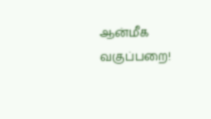ஆன்மீக வகுப்பறை!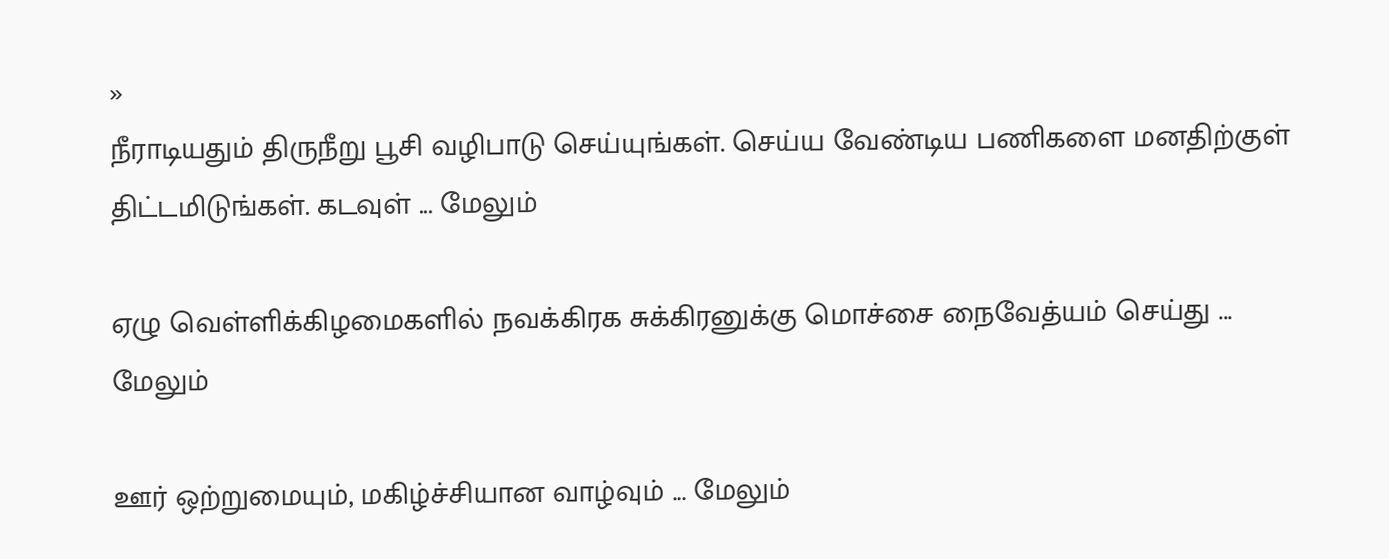»
நீராடியதும் திருநீறு பூசி வழிபாடு செய்யுங்கள். செய்ய வேண்டிய பணிகளை மனதிற்குள் திட்டமிடுங்கள். கடவுள் ... மேலும்

ஏழு வெள்ளிக்கிழமைகளில் நவக்கிரக சுக்கிரனுக்கு மொச்சை நைவேத்யம் செய்து ... மேலும்

ஊர் ஒற்றுமையும், மகிழ்ச்சியான வாழ்வும் ... மேலும்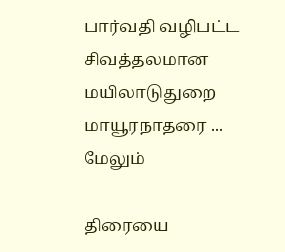பார்வதி வழிபட்ட சிவத்தலமான மயிலாடுதுறை மாயூரநாதரை ... மேலும்

திரையை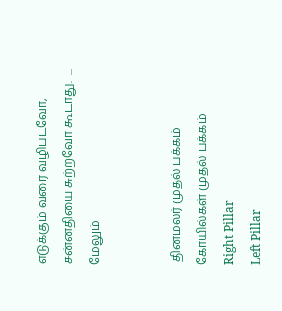எடுக்கும் வரை வழிபடவோ, சன்னதியை சுற்றவோ கூடாது.  ... மேலும்


 தினமலர் முதல் பக்கம்   கோயில்கள் முதல் பக்கம்
Right Pillar
Left Pillar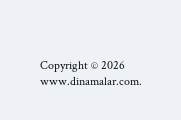Copyright © 2026 www.dinamalar.com.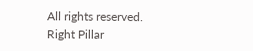All rights reserved.
Right Pillar